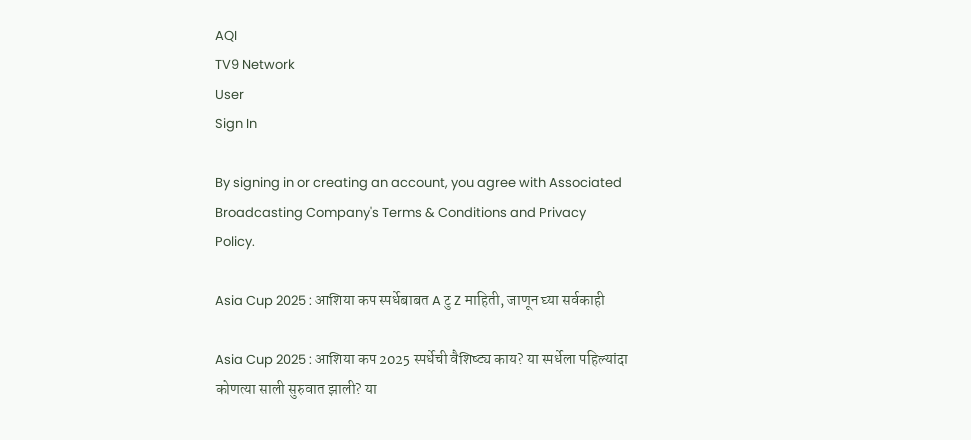AQI
TV9 Network
User
Sign In

By signing in or creating an account, you agree with Associated Broadcasting Company's Terms & Conditions and Privacy Policy.

Asia Cup 2025 : आशिया कप स्पर्धेबाबत A टु Z माहिती, जाणून घ्या सर्वकाही

Asia Cup 2025 : आशिया कप 2025 स्पर्धेची वैशिष्ट्य काय? या स्पर्धेला पहिल्यांदा कोणत्या साली सुरुवात झाली? या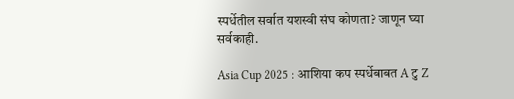स्पर्धेतील सर्वात यशस्वी संघ कोणता? जाणून घ्या सर्वकाही.

Asia Cup 2025 : आशिया कप स्पर्धेबाबत A टु Z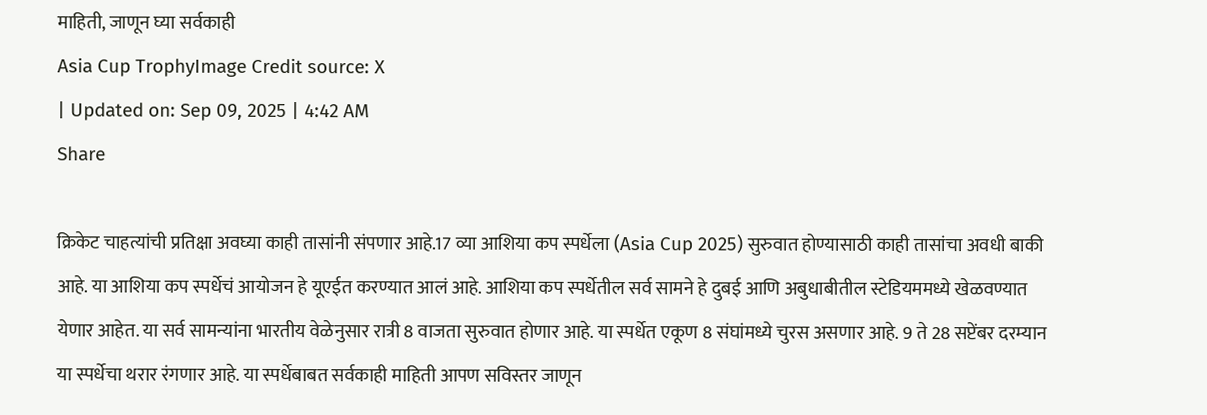माहिती, जाणून घ्या सर्वकाही
Asia Cup TrophyImage Credit source: X
| Updated on: Sep 09, 2025 | 4:42 AM
Share

क्रिकेट चाहत्यांची प्रतिक्षा अवघ्या काही तासांनी संपणार आहे.17 व्या आशिया कप स्पर्धेला (Asia Cup 2025) सुरुवात होण्यासाठी काही तासांचा अवधी बाकी आहे. या आशिया कप स्पर्धेचं आयोजन हे यूएईत करण्यात आलं आहे. आशिया कप स्पर्धेतील सर्व सामने हे दुबई आणि अबुधाबीतील स्टेडियममध्ये खेळवण्यात येणार आहेत. या सर्व सामन्यांना भारतीय वेळेनुसार रात्री 8 वाजता सुरुवात होणार आहे. या स्पर्धेत एकूण 8 संघांमध्ये चुरस असणार आहे. 9 ते 28 सप्टेंबर दरम्यान या स्पर्धेचा थरार रंगणार आहे. या स्पर्धेबाबत सर्वकाही माहिती आपण सविस्तर जाणून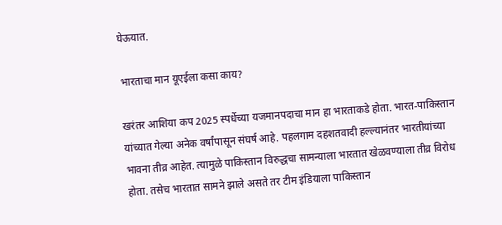घेऊयात.

भारताचा मान यूएईला कसा काय?

खरंतर आशिया कप 2025 स्पर्धेच्या यजमानपदाचा मान हा भारताकडे होता. भारत-पाकिस्तान यांच्यात गेल्या अनेक वर्षांपासून संघर्ष आहे. पहलगाम दहशतवादी हल्ल्यानंतर भारतीयांच्या भावना तीव्र आहेत. त्यामुळे पाकिस्तान विरुद्धचा सामन्याला भारतात खेळवण्याला तीव्र विरोध होता. तसेच भारतात सामने झाले असते तर टीम इंडियाला पाकिस्तान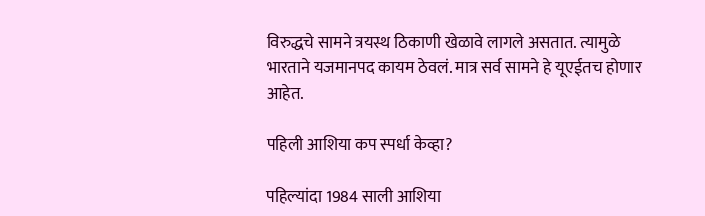विरुद्धचे सामने त्रयस्थ ठिकाणी खेळावे लागले असतात. त्यामुळे भारताने यजमानपद कायम ठेवलं. मात्र सर्व सामने हे यूएईतच होणार आहेत.

पहिली आशिया कप स्पर्धा केव्हा?

पहिल्यांदा 1984 साली आशिया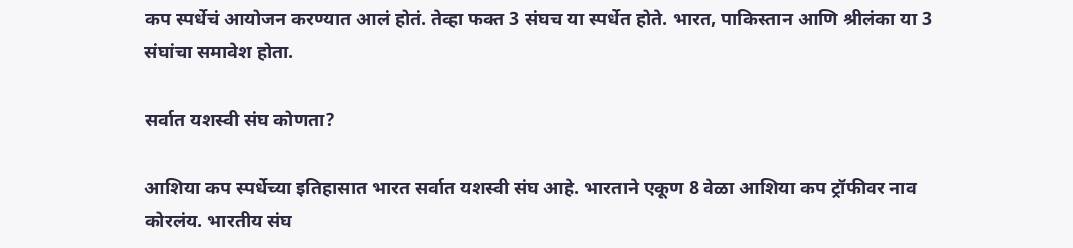कप स्पर्धेचं आयोजन करण्यात आलं होतं. तेव्हा फक्त 3 संघच या स्पर्धेत होते. भारत, पाकिस्तान आणि श्रीलंका या 3 संघांचा समावेश होता.

सर्वात यशस्वी संघ कोणता?

आशिया कप स्पर्धेच्या इतिहासात भारत सर्वात यशस्वी संघ आहे. भारताने एकूण 8 वेळा आशिया कप ट्रॉफीवर नाव कोरलंय. भारतीय संघ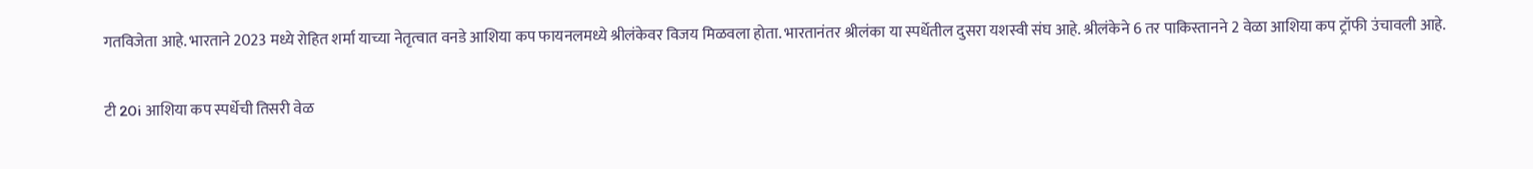गतविजेता आहे. भारताने 2023 मध्ये रोहित शर्मा याच्या नेतृत्वात वनडे आशिया कप फायनलमध्ये श्रीलंकेवर विजय मिळवला होता. भारतानंतर श्रीलंका या स्पर्धेतील दुसरा यशस्वी संघ आहे. श्रीलंकेने 6 तर पाकिस्तानने 2 वेळा आशिया कप ट्रॉफी उंचावली आहे.

टी 20i आशिया कप स्पर्धेची तिसरी वेळ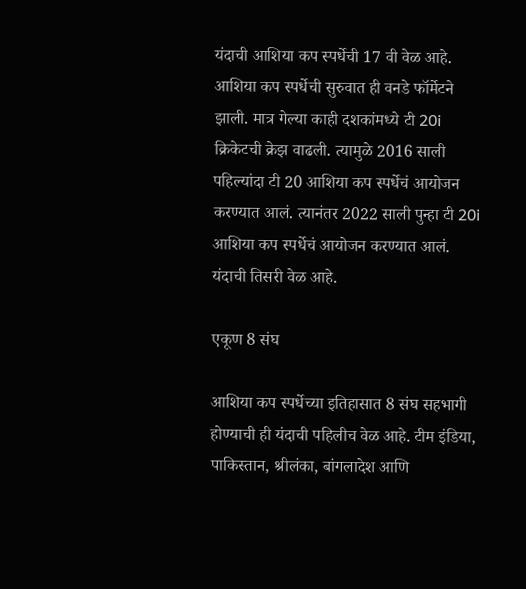यंदाची आशिया कप स्पर्धेची 17 वी वेळ आहे. आशिया कप स्पर्धेची सुरुवात ही वनडे फॉर्मेटने झाली. मात्र गेल्या काही दशकांमध्ये टी 20i क्रिकेटची क्रेझ वाढली. त्यामुळे 2016 साली पहिल्यांदा टी 20 आशिया कप स्पर्धेचं आयोजन करण्यात आलं. त्यानंतर 2022 साली पुन्हा टी 20i आशिया कप स्पर्धेचं आयोजन करण्यात आलं. यंदाची तिसरी वेळ आहे.

एकूण 8 संघ

आशिया कप स्पर्धेच्या इतिहासात 8 संघ सहभागी होण्याची ही यंदाची पहिलीच वेळ आहे. टीम इंडिया, पाकिस्तान, श्रीलंका, बांगलादेश आणि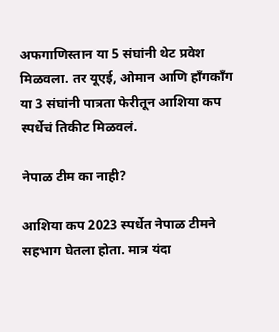अफगाणिस्तान या 5 संघांनी थेट प्रवेश मिळवला. तर यूएई, ओमान आणि हाँगकाँग या 3 संघांनी पात्रता फेरीतून आशिया कप स्पर्धेचं तिकीट मिळवलं.

नेपाळ टीम का नाही?

आशिया कप 2023 स्पर्धेत नेपाळ टीमने सहभाग घेतला होता. मात्र यंदा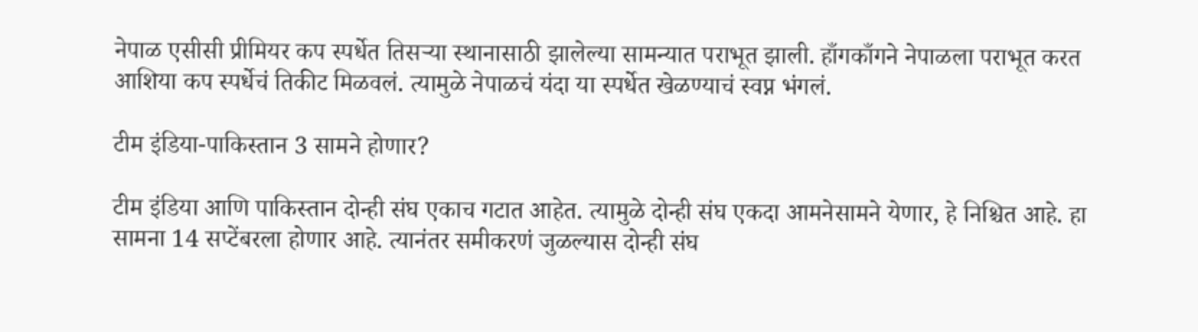नेपाळ एसीसी प्रीमियर कप स्पर्धेत तिसर्‍या स्थानासाठी झालेल्या सामन्यात पराभूत झाली. हाँगकाँगने नेपाळला पराभूत करत आशिया कप स्पर्धेचं तिकीट मिळवलं. त्यामुळे नेपाळचं यंदा या स्पर्धेत खेळण्याचं स्वप्न भंगलं.

टीम इंडिया-पाकिस्तान 3 सामने होणार?

टीम इंडिया आणि पाकिस्तान दोन्ही संघ एकाच गटात आहेत. त्यामुळे दोन्ही संघ एकदा आमनेसामने येणार, हे निश्चित आहे. हा सामना 14 सप्टेंबरला होणार आहे. त्यानंतर समीकरणं जुळल्यास दोन्ही संघ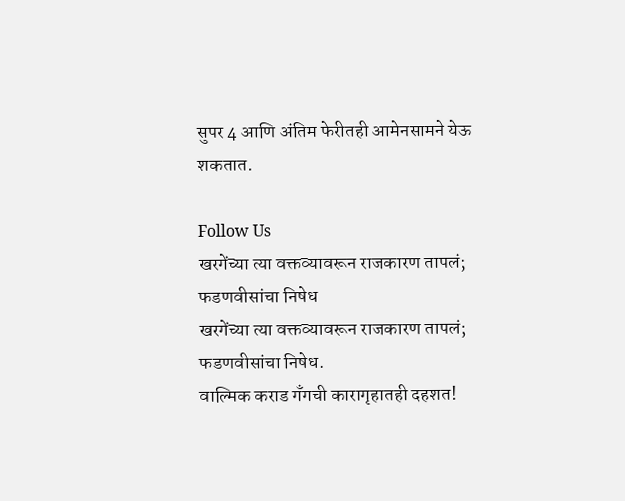सुपर 4 आणि अंतिम फेरीतही आमेनसामने येऊ शकतात.

Follow Us
खरगेंच्या त्या वक्तव्यावरून राजकारण तापलं; फडणवीसांचा निषेध
खरगेंच्या त्या वक्तव्यावरून राजकारण तापलं; फडणवीसांचा निषेध.
वाल्मिक कराड गँगची कारागृहातही दहशत!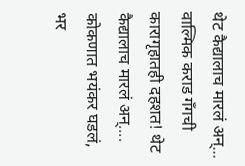थेट कैद्यालाच मारलं अन्...
वाल्मिक कराड गँगची कारागृहातही दहशत! थेट कैद्यालाच मारलं अन्....
कोकणात भयंकर घडलं, भर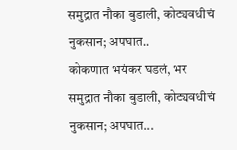समुद्रात नौका बुडाली, कोट्यवधीचं नुकसान; अपघात..
कोकणात भयंकर घडलं, भर समुद्रात नौका बुडाली, कोट्यवधीचं नुकसान; अपघात...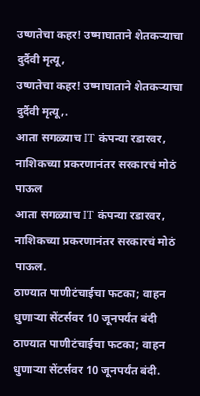उष्णतेचा कहर! उष्माघाताने शेतकऱ्याचा दुर्दैवी मृत्यू,
उष्णतेचा कहर! उष्माघाताने शेतकऱ्याचा दुर्दैवी मृत्यू,.
आता सगळ्याच IT कंपन्या रडारवर, नाशिकच्या प्रकरणानंतर सरकारचं मोठं पाऊल
आता सगळ्याच IT कंपन्या रडारवर, नाशिकच्या प्रकरणानंतर सरकारचं मोठं पाऊल.
ठाण्यात पाणीटंचाईचा फटका; वाहन धुणाऱ्या सेंटर्सवर 10 जूनपर्यंत बंदी
ठाण्यात पाणीटंचाईचा फटका; वाहन धुणाऱ्या सेंटर्सवर 10 जूनपर्यंत बंदी.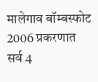मालेगाव बॉम्बस्फोट 2006 प्रकरणात सर्व 4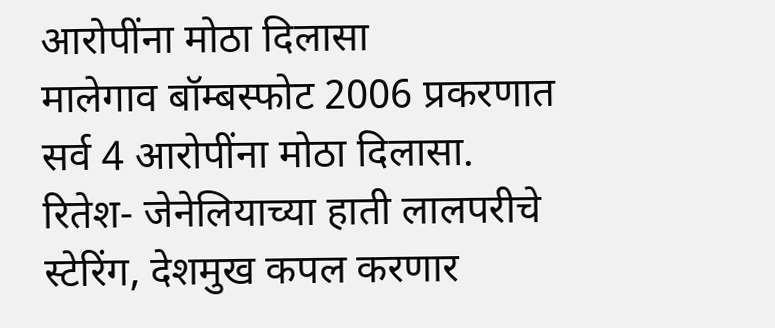आरोपींना मोठा दिलासा
मालेगाव बॉम्बस्फोट 2006 प्रकरणात सर्व 4 आरोपींना मोठा दिलासा.
रितेश- जेनेलियाच्या हाती लालपरीचे स्टेरिंग, देशमुख कपल करणार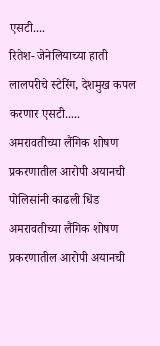एसटी....
रितेश- जेनेलियाच्या हाती लालपरीचे स्टेरिंग, देशमुख कपल करणार एसटी.....
अमरावतीच्या लैंगिक शोषण प्रकरणातील आरोपी अयानची पोलिसांनी काढली धिंड
अमरावतीच्या लैंगिक शोषण प्रकरणातील आरोपी अयानची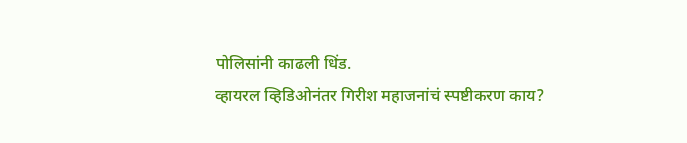पोलिसांनी काढली धिंड.
व्हायरल व्हिडिओनंतर गिरीश महाजनांचं स्पष्टीकरण काय?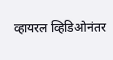व्हायरल व्हिडिओनंतर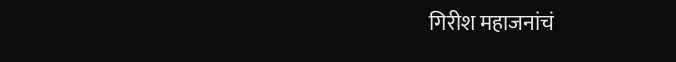गिरीश महाजनांचं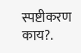स्पष्टीकरण काय?.